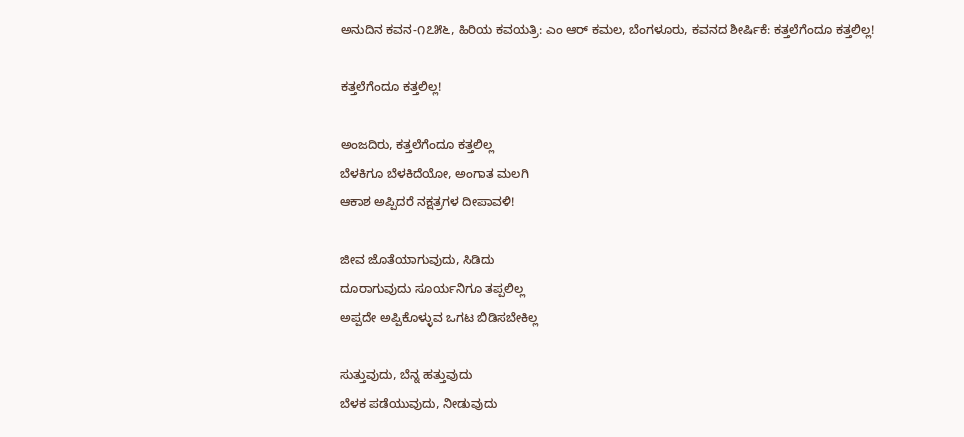ಅನುದಿನ ಕವನ-೧೭೫೬, ಹಿರಿಯ ಕವಯತ್ರಿ: ಎಂ ಆರ್ ಕಮಲ, ಬೆಂಗಳೂರು, ಕವನದ ಶೀರ್ಷಿಕೆ: ಕತ್ತಲೆಗೆಂದೂ ಕತ್ತಲಿಲ್ಲ!

ಕತ್ತಲೆಗೆಂದೂ ಕತ್ತಲಿಲ್ಲ!

ಅಂಜದಿರು, ಕತ್ತಲೆಗೆಂದೂ ಕತ್ತಲಿಲ್ಲ
ಬೆಳಕಿಗೂ ಬೆಳಕಿದೆಯೋ, ಅಂಗಾತ ಮಲಗಿ
ಆಕಾಶ ಅಪ್ಪಿದರೆ ನಕ್ಷತ್ರಗಳ ದೀಪಾವಳಿ!

ಜೀವ ಜೊತೆಯಾಗುವುದು, ಸಿಡಿದು
ದೂರಾಗುವುದು ಸೂರ್ಯನಿಗೂ ತಪ್ಪಲಿಲ್ಲ
ಅಪ್ಪದೇ ಅಪ್ಪಿಕೊಳ್ಳುವ ಒಗಟ ಬಿಡಿಸಬೇಕಿಲ್ಲ

ಸುತ್ತುವುದು, ಬೆನ್ನ ಹತ್ತುವುದು
ಬೆಳಕ ಪಡೆಯುವುದು, ನೀಡುವುದು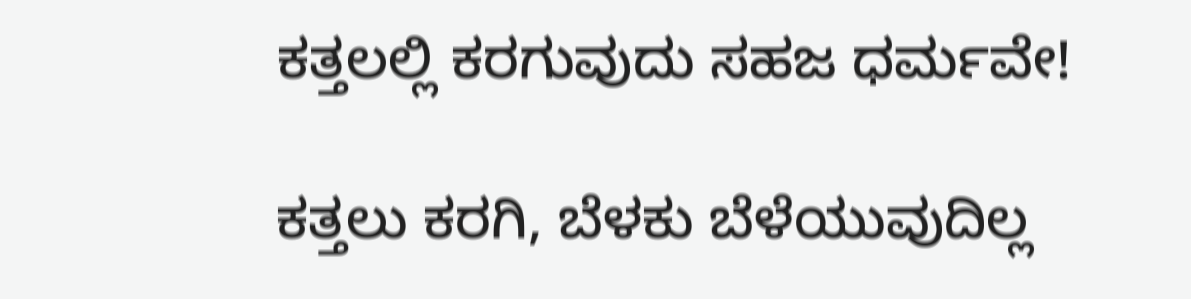ಕತ್ತಲಲ್ಲಿ ಕರಗುವುದು ಸಹಜ ಧರ್ಮವೇ!

ಕತ್ತಲು ಕರಗಿ, ಬೆಳಕು ಬೆಳೆಯುವುದಿಲ್ಲ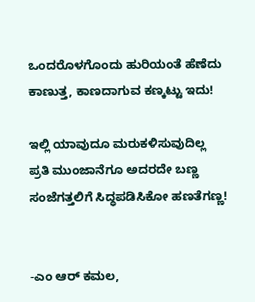ಒಂದರೊಳಗೊಂದು ಹುರಿಯಂತೆ ಹೆಣೆದು
ಕಾಣುತ್ತ, ಕಾಣದಾಗುವ ಕಣ್ಕಟ್ಟು ಇದು!

ಇಲ್ಲಿ ಯಾವುದೂ ಮರುಕಳಿಸುವುದಿಲ್ಲ
ಪ್ರತಿ ಮುಂಜಾನೆಗೂ ಅದರದೇ ಬಣ್ಣ
ಸಂಜೆಗತ್ತಲಿಗೆ ಸಿದ್ಧಪಡಿಸಿಕೋ ಹಣತೆಗಣ್ಣ!


-ಎಂ ಆರ್ ಕಮಲ,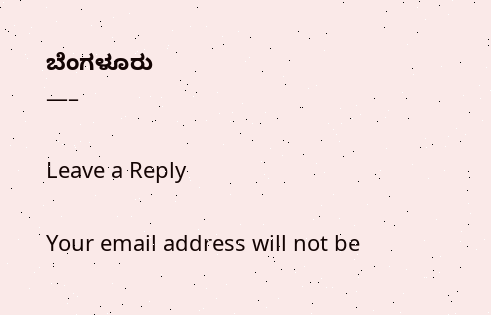ಬೆಂಗಳೂರು
—–

Leave a Reply

Your email address will not be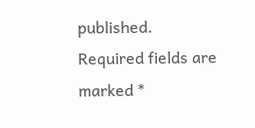published. Required fields are marked *